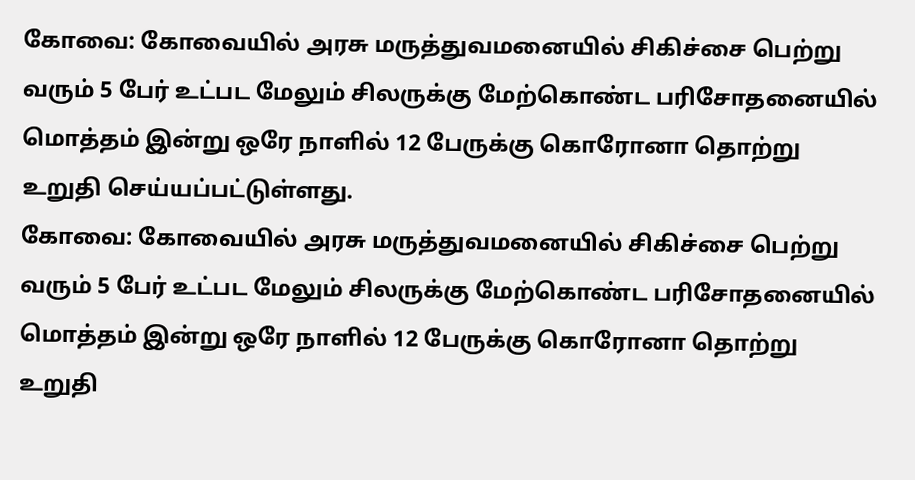கோவை: கோவையில் அரசு மருத்துவமனையில் சிகிச்சை பெற்று வரும் 5 பேர் உட்பட மேலும் சிலருக்கு மேற்கொண்ட பரிசோதனையில் மொத்தம் இன்று ஒரே நாளில் 12 பேருக்கு கொரோனா தொற்று உறுதி செய்யப்பட்டுள்ளது.
கோவை: கோவையில் அரசு மருத்துவமனையில் சிகிச்சை பெற்று வரும் 5 பேர் உட்பட மேலும் சிலருக்கு மேற்கொண்ட பரிசோதனையில் மொத்தம் இன்று ஒரே நாளில் 12 பேருக்கு கொரோனா தொற்று உறுதி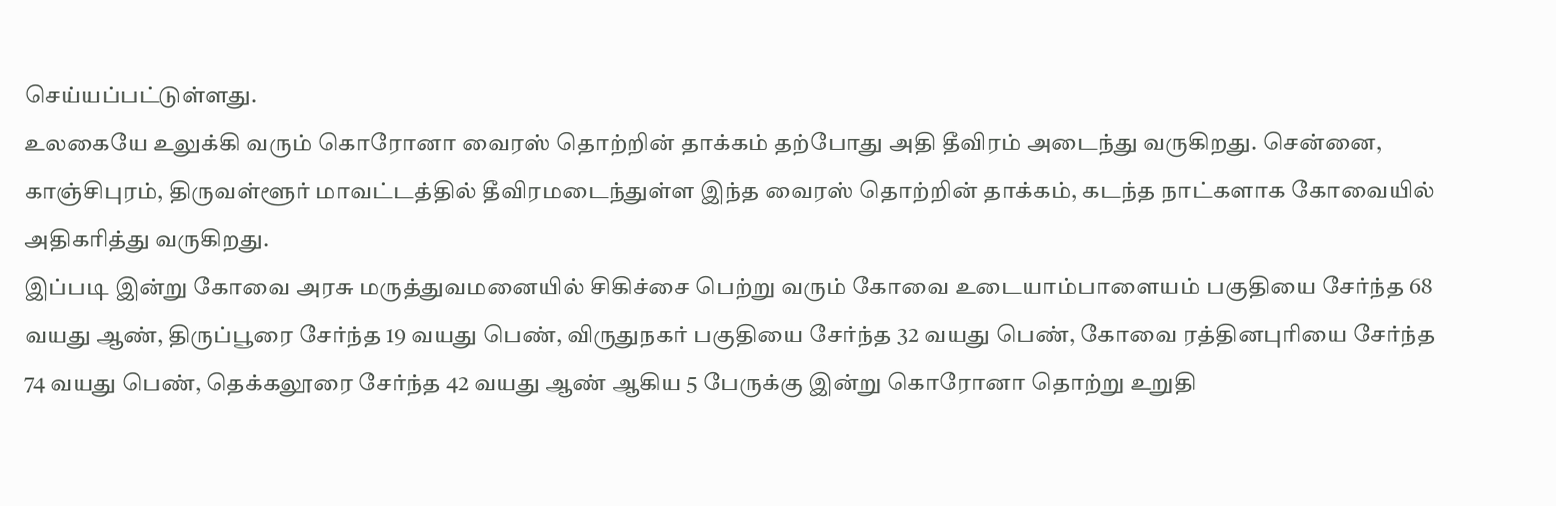செய்யப்பட்டுள்ளது.
உலகையே உலுக்கி வரும் கொரோனா வைரஸ் தொற்றின் தாக்கம் தற்போது அதி தீவிரம் அடைந்து வருகிறது. சென்னை, காஞ்சிபுரம், திருவள்ளூர் மாவட்டத்தில் தீவிரமடைந்துள்ள இந்த வைரஸ் தொற்றின் தாக்கம், கடந்த நாட்களாக கோவையில் அதிகரித்து வருகிறது.
இப்படி இன்று கோவை அரசு மருத்துவமனையில் சிகிச்சை பெற்று வரும் கோவை உடையாம்பாளையம் பகுதியை சேர்ந்த 68 வயது ஆண், திருப்பூரை சேர்ந்த 19 வயது பெண், விருதுநகர் பகுதியை சேர்ந்த 32 வயது பெண், கோவை ரத்தினபுரியை சேர்ந்த 74 வயது பெண், தெக்கலூரை சேர்ந்த 42 வயது ஆண் ஆகிய 5 பேருக்கு இன்று கொரோனா தொற்று உறுதி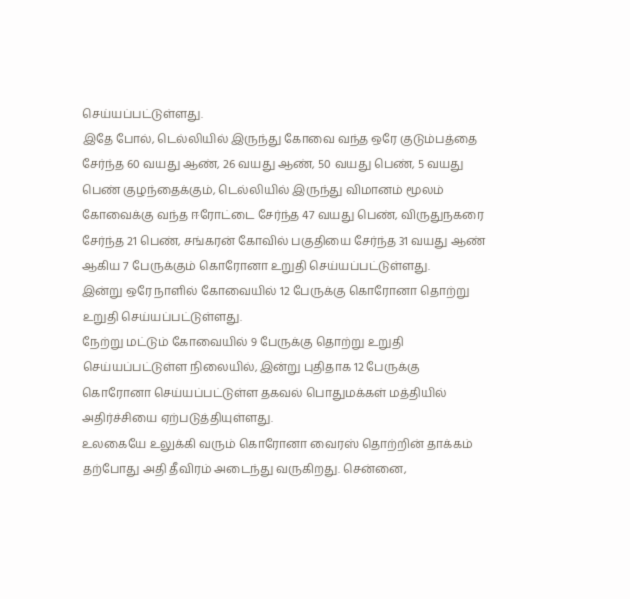செய்யப்பட்டுள்ளது.
இதே போல், டெல்லியில் இருந்து கோவை வந்த ஒரே குடும்பத்தை சேர்ந்த 60 வயது ஆண், 26 வயது ஆண், 50 வயது பெண், 5 வயது பெண் குழந்தைக்கும், டெல்லியில் இருந்து விமானம் மூலம் கோவைக்கு வந்த ஈரோட்டை சேர்ந்த 47 வயது பெண், விருதுநகரை சேர்ந்த 21 பெண், சங்கரன் கோவில் பகுதியை சேர்ந்த 31 வயது ஆண் ஆகிய 7 பேருக்கும் கொரோனா உறுதி செய்யப்பட்டுள்ளது.
இன்று ஒரே நாளில் கோவையில் 12 பேருக்கு கொரோனா தொற்று உறுதி செய்யப்பட்டுள்ளது.
நேற்று மட்டும் கோவையில் 9 பேருக்கு தொற்று உறுதி செய்யப்பட்டுள்ள நிலையில், இன்று புதிதாக 12 பேருக்கு கொரோனா செய்யப்பட்டுள்ள தகவல் பொதுமக்கள் மத்தியில் அதிர்ச்சியை ஏற்படுத்தியுள்ளது.
உலகையே உலுக்கி வரும் கொரோனா வைரஸ் தொற்றின் தாக்கம் தற்போது அதி தீவிரம் அடைந்து வருகிறது. சென்னை,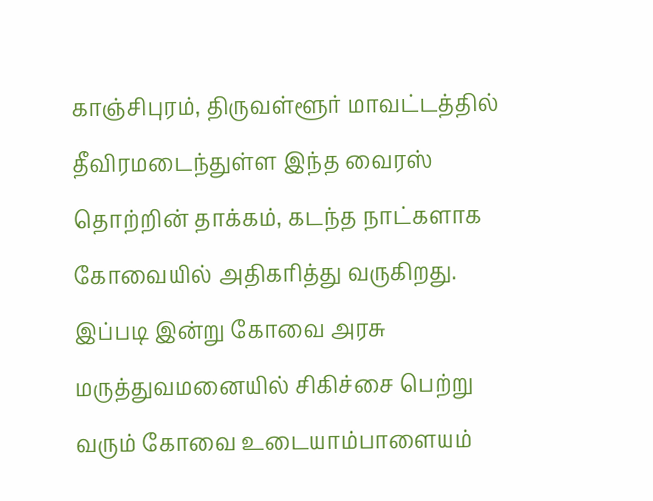காஞ்சிபுரம், திருவள்ளூர் மாவட்டத்தில் தீவிரமடைந்துள்ள இந்த வைரஸ் தொற்றின் தாக்கம், கடந்த நாட்களாக கோவையில் அதிகரித்து வருகிறது.
இப்படி இன்று கோவை அரசு மருத்துவமனையில் சிகிச்சை பெற்று வரும் கோவை உடையாம்பாளையம்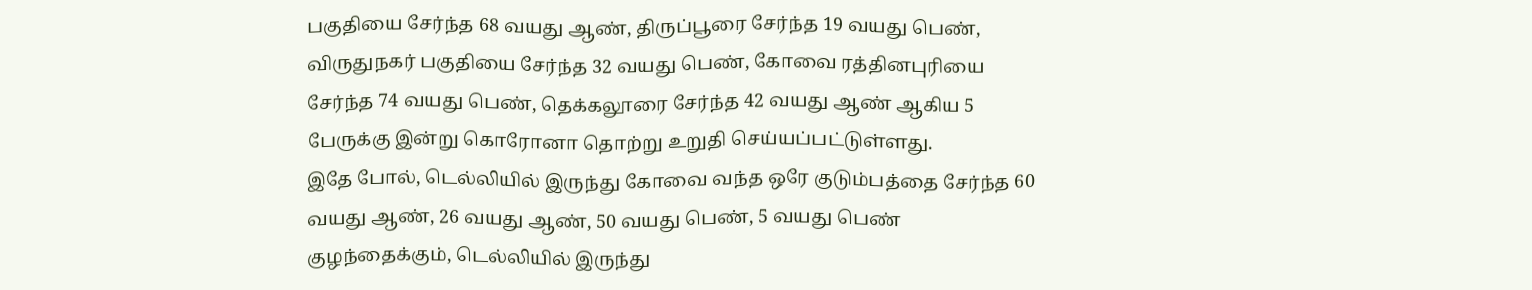பகுதியை சேர்ந்த 68 வயது ஆண், திருப்பூரை சேர்ந்த 19 வயது பெண், விருதுநகர் பகுதியை சேர்ந்த 32 வயது பெண், கோவை ரத்தினபுரியை சேர்ந்த 74 வயது பெண், தெக்கலூரை சேர்ந்த 42 வயது ஆண் ஆகிய 5 பேருக்கு இன்று கொரோனா தொற்று உறுதி செய்யப்பட்டுள்ளது.
இதே போல், டெல்லியில் இருந்து கோவை வந்த ஒரே குடும்பத்தை சேர்ந்த 60 வயது ஆண், 26 வயது ஆண், 50 வயது பெண், 5 வயது பெண் குழந்தைக்கும், டெல்லியில் இருந்து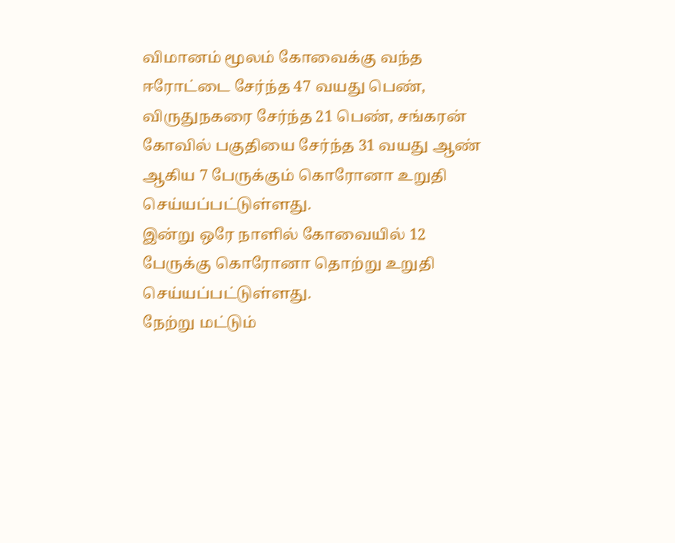விமானம் மூலம் கோவைக்கு வந்த ஈரோட்டை சேர்ந்த 47 வயது பெண், விருதுநகரை சேர்ந்த 21 பெண், சங்கரன் கோவில் பகுதியை சேர்ந்த 31 வயது ஆண் ஆகிய 7 பேருக்கும் கொரோனா உறுதி செய்யப்பட்டுள்ளது.
இன்று ஒரே நாளில் கோவையில் 12 பேருக்கு கொரோனா தொற்று உறுதி செய்யப்பட்டுள்ளது.
நேற்று மட்டும்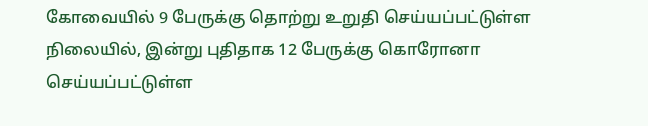கோவையில் 9 பேருக்கு தொற்று உறுதி செய்யப்பட்டுள்ள நிலையில், இன்று புதிதாக 12 பேருக்கு கொரோனா செய்யப்பட்டுள்ள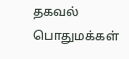தகவல் பொதுமக்கள்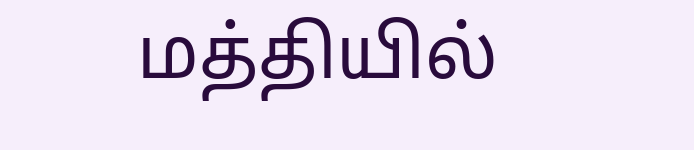மத்தியில்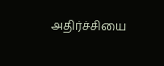அதிர்ச்சியை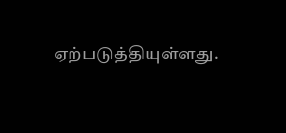ஏற்படுத்தியுள்ளது.